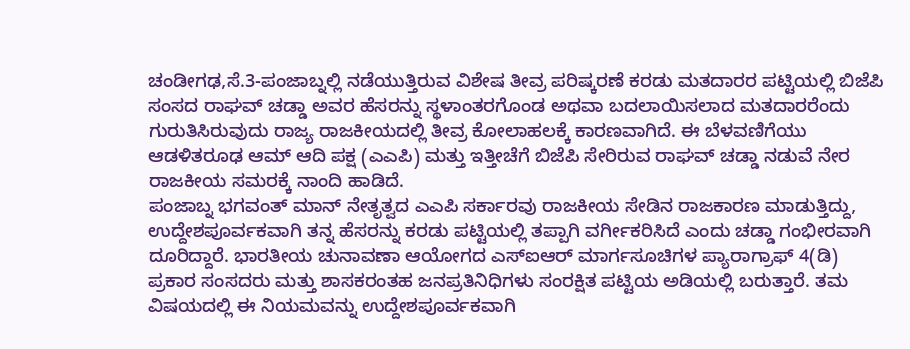ಚಂಡೀಗಢ,ಸೆ.3-ಪಂಜಾಬ್ನಲ್ಲಿ ನಡೆಯುತ್ತಿರುವ ವಿಶೇಷ ತೀವ್ರ ಪರಿಷ್ಕರಣೆ ಕರಡು ಮತದಾರರ ಪಟ್ಟಿಯಲ್ಲಿ ಬಿಜೆಪಿ ಸಂಸದ ರಾಘವ್ ಚಡ್ಡಾ ಅವರ ಹೆಸರನ್ನು ಸ್ಥಳಾಂತರಗೊಂಡ ಅಥವಾ ಬದಲಾಯಿಸಲಾದ ಮತದಾರರೆಂದು ಗುರುತಿಸಿರುವುದು ರಾಜ್ಯ ರಾಜಕೀಯದಲ್ಲಿ ತೀವ್ರ ಕೋಲಾಹಲಕ್ಕೆ ಕಾರಣವಾಗಿದೆ. ಈ ಬೆಳವಣಿಗೆಯು ಆಡಳಿತರೂಢ ಆಮ್ ಆದಿ ಪಕ್ಷ (ಎಎಪಿ) ಮತ್ತು ಇತ್ತೀಚೆಗೆ ಬಿಜೆಪಿ ಸೇರಿರುವ ರಾಘವ್ ಚಡ್ಡಾ ನಡುವೆ ನೇರ ರಾಜಕೀಯ ಸಮರಕ್ಕೆ ನಾಂದಿ ಹಾಡಿದೆ.
ಪಂಜಾಬ್ನ ಭಗವಂತ್ ಮಾನ್ ನೇತೃತ್ವದ ಎಎಪಿ ಸರ್ಕಾರವು ರಾಜಕೀಯ ಸೇಡಿನ ರಾಜಕಾರಣ ಮಾಡುತ್ತಿದ್ದು, ಉದ್ದೇಶಪೂರ್ವಕವಾಗಿ ತನ್ನ ಹೆಸರನ್ನು ಕರಡು ಪಟ್ಟಿಯಲ್ಲಿ ತಪ್ಪಾಗಿ ವರ್ಗೀಕರಿಸಿದೆ ಎಂದು ಚಡ್ಡಾ ಗಂಭೀರವಾಗಿ ದೂರಿದ್ದಾರೆ. ಭಾರತೀಯ ಚುನಾವಣಾ ಆಯೋಗದ ಎಸ್ಐಆರ್ ಮಾರ್ಗಸೂಚಿಗಳ ಪ್ಯಾರಾಗ್ರಾಫ್ 4(ಡಿ) ಪ್ರಕಾರ ಸಂಸದರು ಮತ್ತು ಶಾಸಕರಂತಹ ಜನಪ್ರತಿನಿಧಿಗಳು ಸಂರಕ್ಷಿತ ಪಟ್ಟಿಯ ಅಡಿಯಲ್ಲಿ ಬರುತ್ತಾರೆ. ತಮ ವಿಷಯದಲ್ಲಿ ಈ ನಿಯಮವನ್ನು ಉದ್ದೇಶಪೂರ್ವಕವಾಗಿ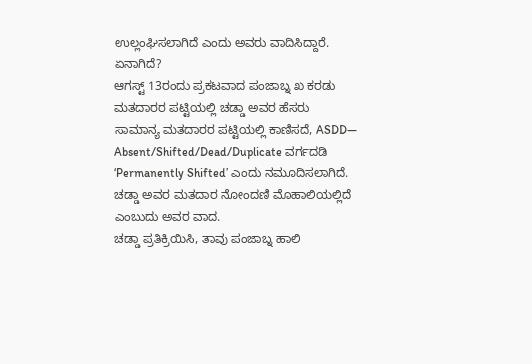ಉಲ್ಲಂಘಿಸಲಾಗಿದೆ ಎಂದು ಅವರು ವಾದಿಸಿದ್ದಾರೆ.
ಏನಾಗಿದೆ?
ಆಗಸ್ಟ್ 13ರಂದು ಪ್ರಕಟವಾದ ಪಂಜಾಬ್ನ ಖ ಕರಡು ಮತದಾರರ ಪಟ್ಟಿಯಲ್ಲಿ ಚಡ್ಡಾ ಅವರ ಹೆಸರು ಸಾಮಾನ್ಯ ಮತದಾರರ ಪಟ್ಟಿಯಲ್ಲಿ ಕಾಣಿಸದೆ, ASDD— Absent/Shifted/Dead/Duplicate ವರ್ಗದಡಿ ‘Permanently Shifted’ ಎಂದು ನಮೂದಿಸಲಾಗಿದೆ. ಚಡ್ಡಾ ಅವರ ಮತದಾರ ನೋಂದಣಿ ಮೊಹಾಲಿಯಲ್ಲಿದೆ ಎಂಬುದು ಅವರ ವಾದ.
ಚಡ್ಡಾ ಪ್ರತಿಕ್ರಿಯಿಸಿ, ತಾವು ಪಂಜಾಬ್ನ ಹಾಲಿ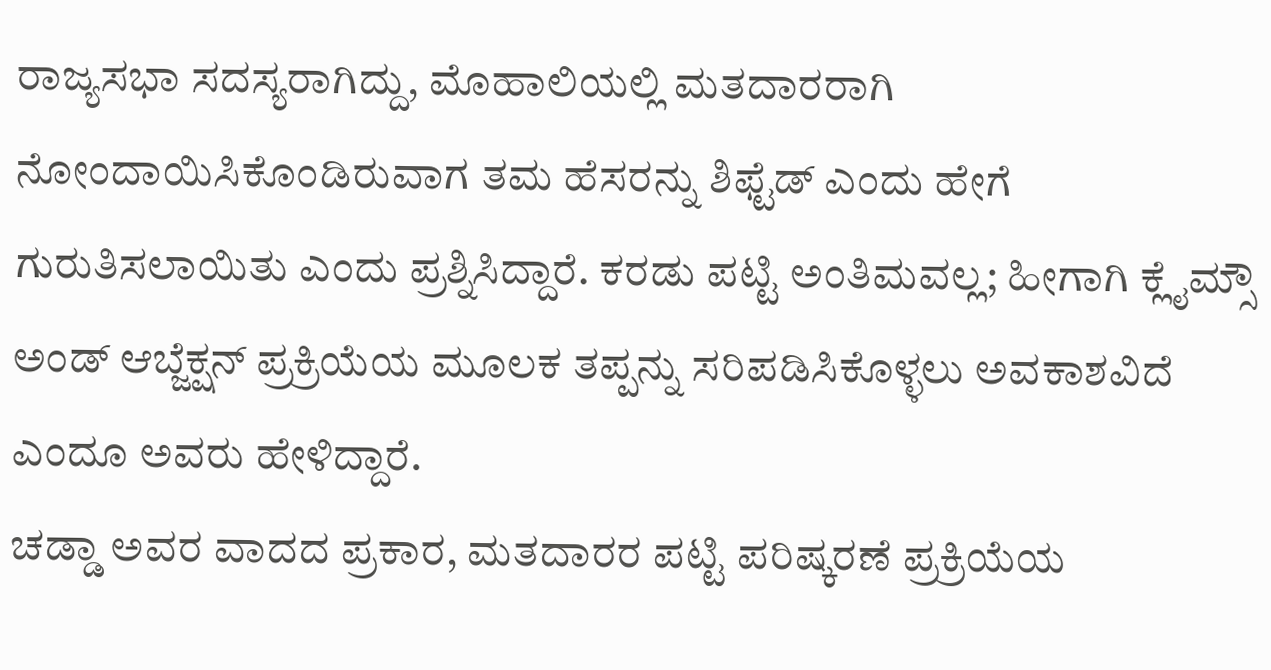ರಾಜ್ಯಸಭಾ ಸದಸ್ಯರಾಗಿದ್ದು, ಮೊಹಾಲಿಯಲ್ಲಿ ಮತದಾರರಾಗಿ ನೋಂದಾಯಿಸಿಕೊಂಡಿರುವಾಗ ತಮ ಹೆಸರನ್ನು ಶಿಫ್ಟೆಡ್ ಎಂದು ಹೇಗೆ ಗುರುತಿಸಲಾಯಿತು ಎಂದು ಪ್ರಶ್ನಿಸಿದ್ದಾರೆ. ಕರಡು ಪಟ್ಟಿ ಅಂತಿಮವಲ್ಲ; ಹೀಗಾಗಿ ಕ್ಲೈಮ್ಸೌ ಅಂಡ್ ಆಬ್ಜೆಕ್ಷನ್ ಪ್ರಕ್ರಿಯೆಯ ಮೂಲಕ ತಪ್ಪನ್ನು ಸರಿಪಡಿಸಿಕೊಳ್ಳಲು ಅವಕಾಶವಿದೆ ಎಂದೂ ಅವರು ಹೇಳಿದ್ದಾರೆ.
ಚಡ್ಡಾ ಅವರ ವಾದದ ಪ್ರಕಾರ, ಮತದಾರರ ಪಟ್ಟಿ ಪರಿಷ್ಕರಣೆ ಪ್ರಕ್ರಿಯೆಯ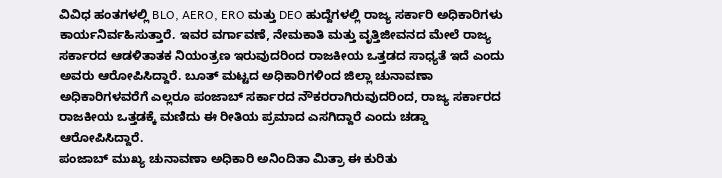ವಿವಿಧ ಹಂತಗಳಲ್ಲಿ BLO, AERO, ERO ಮತ್ತು DEO ಹುದ್ದೆಗಳಲ್ಲಿ ರಾಜ್ಯ ಸರ್ಕಾರಿ ಅಧಿಕಾರಿಗಳು ಕಾರ್ಯನಿರ್ವಹಿಸುತ್ತಾರೆ. ಇವರ ವರ್ಗಾವಣೆ, ನೇಮಕಾತಿ ಮತ್ತು ವೃತ್ತಿಜೀವನದ ಮೇಲೆ ರಾಜ್ಯ ಸರ್ಕಾರದ ಆಡಳಿತಾತಕ ನಿಯಂತ್ರಣ ಇರುವುದರಿಂದ ರಾಜಕೀಯ ಒತ್ತಡದ ಸಾಧ್ಯತೆ ಇದೆ ಎಂದು ಅವರು ಆರೋಪಿಸಿದ್ದಾರೆ. ಬೂತ್ ಮಟ್ಟದ ಅಧಿಕಾರಿಗಳಿಂದ ಜಿಲ್ಲಾ ಚುನಾವಣಾ ಅಧಿಕಾರಿಗಳವರೆಗೆ ಎಲ್ಲರೂ ಪಂಜಾಬ್ ಸರ್ಕಾರದ ನೌಕರರಾಗಿರುವುದರಿಂದ, ರಾಜ್ಯ ಸರ್ಕಾರದ ರಾಜಕೀಯ ಒತ್ತಡಕ್ಕೆ ಮಣಿದು ಈ ರೀತಿಯ ಪ್ರಮಾದ ಎಸಗಿದ್ದಾರೆ ಎಂದು ಚಡ್ಡಾ ಆರೋಪಿಸಿದ್ದಾರೆ.
ಪಂಜಾಬ್ ಮುಖ್ಯ ಚುನಾವಣಾ ಅಧಿಕಾರಿ ಅನಿಂದಿತಾ ಮಿತ್ರಾ ಈ ಕುರಿತು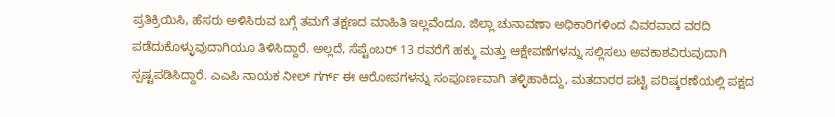ಪ್ರತಿಕ್ರಿಯಿಸಿ, ಹೆಸರು ಅಳಿಸಿರುವ ಬಗ್ಗೆ ತಮಗೆ ತಕ್ಷಣದ ಮಾಹಿತಿ ಇಲ್ಲವೆಂದೂ, ಜಿಲ್ಲಾ ಚುನಾವಣಾ ಅಧಿಕಾರಿಗಳಿಂದ ವಿವರವಾದ ವರದಿ ಪಡೆದುಕೊಳ್ಳುವುದಾಗಿಯೂ ತಿಳಿಸಿದ್ದಾರೆ. ಅಲ್ಲದೆ, ಸೆಪ್ಟೆಂಬರ್ 13 ರವರೆಗೆ ಹಕ್ಕು ಮತ್ತು ಆಕ್ಷೇಪಣೆಗಳನ್ನು ಸಲ್ಲಿಸಲು ಅವಕಾಶವಿರುವುದಾಗಿ ಸ್ಪಷ್ಟಪಡಿಸಿದ್ದಾರೆ. ಎಎಪಿ ನಾಯಕ ನೀಲ್ ಗರ್ಗ್ ಈ ಆರೋಪಗಳನ್ನು ಸಂಪೂರ್ಣವಾಗಿ ತಳ್ಳಿಹಾಕಿದ್ದು, ಮತದಾರರ ಪಟ್ಟಿ ಪರಿಷ್ಕರಣೆಯಲ್ಲಿ ಪಕ್ಷದ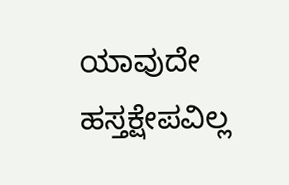ಯಾವುದೇ ಹಸ್ತಕ್ಷೇಪವಿಲ್ಲ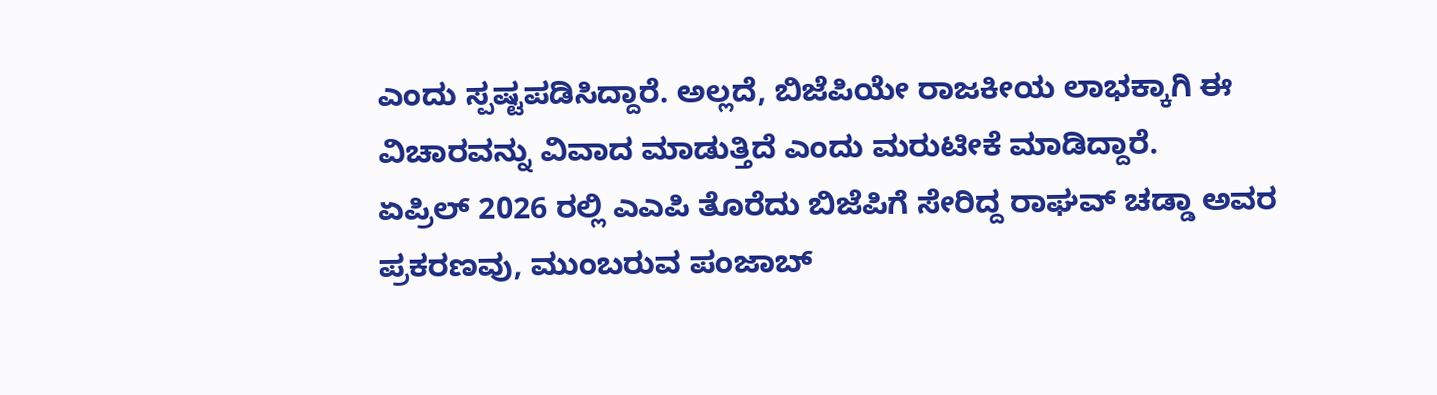ಎಂದು ಸ್ಪಷ್ಟಪಡಿಸಿದ್ದಾರೆ. ಅಲ್ಲದೆ, ಬಿಜೆಪಿಯೇ ರಾಜಕೀಯ ಲಾಭಕ್ಕಾಗಿ ಈ ವಿಚಾರವನ್ನು ವಿವಾದ ಮಾಡುತ್ತಿದೆ ಎಂದು ಮರುಟೀಕೆ ಮಾಡಿದ್ದಾರೆ.
ಏಪ್ರಿಲ್ 2026 ರಲ್ಲಿ ಎಎಪಿ ತೊರೆದು ಬಿಜೆಪಿಗೆ ಸೇರಿದ್ದ ರಾಘವ್ ಚಡ್ಡಾ ಅವರ ಪ್ರಕರಣವು, ಮುಂಬರುವ ಪಂಜಾಬ್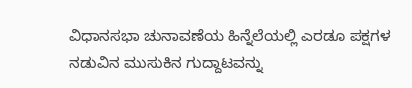ವಿಧಾನಸಭಾ ಚುನಾವಣೆಯ ಹಿನ್ನೆಲೆಯಲ್ಲಿ ಎರಡೂ ಪಕ್ಷಗಳ ನಡುವಿನ ಮುಸುಕಿನ ಗುದ್ದಾಟವನ್ನು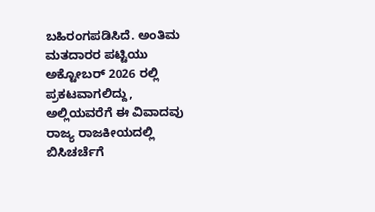ಬಹಿರಂಗಪಡಿಸಿದೆ. ಅಂತಿಮ ಮತದಾರರ ಪಟ್ಟಿಯು ಅಕ್ಟೋಬರ್ 2026 ರಲ್ಲಿ ಪ್ರಕಟವಾಗಲಿದ್ದು, ಅಲ್ಲಿಯವರೆಗೆ ಈ ವಿವಾದವು ರಾಜ್ಯ ರಾಜಕೀಯದಲ್ಲಿ ಬಿಸಿಚರ್ಚೆಗೆ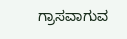ಗ್ರಾಸವಾಗುವ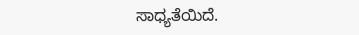ಸಾಧ್ಯತೆಯಿದೆ.